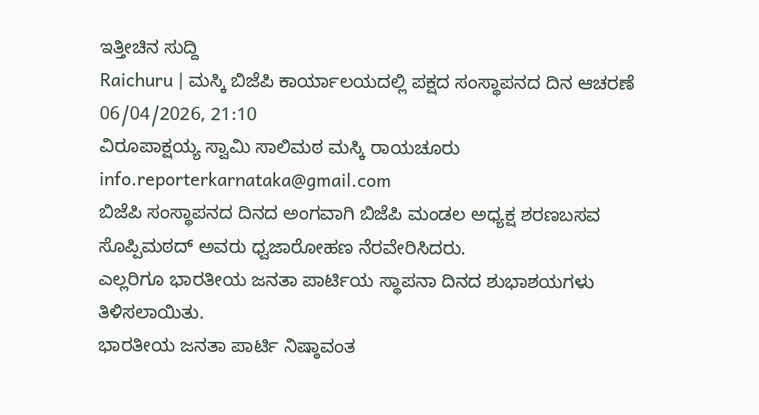ಇತ್ತೀಚಿನ ಸುದ್ದಿ
Raichuru | ಮಸ್ಕಿ ಬಿಜೆಪಿ ಕಾರ್ಯಾಲಯದಲ್ಲಿ ಪಕ್ಷದ ಸಂಸ್ಥಾಪನದ ದಿನ ಆಚರಣೆ
06/04/2026, 21:10
ವಿರೂಪಾಕ್ಷಯ್ಯ ಸ್ವಾಮಿ ಸಾಲಿಮಠ ಮಸ್ಕಿ ರಾಯಚೂರು
info.reporterkarnataka@gmail.com
ಬಿಜೆಪಿ ಸಂಸ್ಥಾಪನದ ದಿನದ ಅಂಗವಾಗಿ ಬಿಜೆಪಿ ಮಂಡಲ ಅಧ್ಯಕ್ಷ ಶರಣಬಸವ ಸೊಪ್ಪಿಮಠದ್ ಅವರು ಧ್ವಜಾರೋಹಣ ನೆರವೇರಿಸಿದರು.
ಎಲ್ಲರಿಗೂ ಭಾರತೀಯ ಜನತಾ ಪಾರ್ಟಿಯ ಸ್ಥಾಪನಾ ದಿನದ ಶುಭಾಶಯಗಳು ತಿಳಿಸಲಾಯಿತು.
ಭಾರತೀಯ ಜನತಾ ಪಾರ್ಟಿ ನಿಷ್ಠಾವಂತ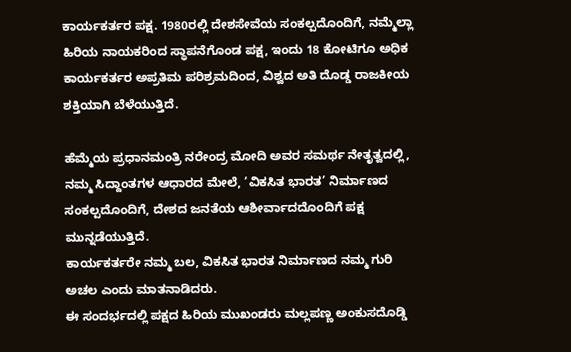ಕಾರ್ಯಕರ್ತರ ಪಕ್ಷ. 1980ರಲ್ಲಿ ದೇಶಸೇವೆಯ ಸಂಕಲ್ಪದೊಂದಿಗೆ, ನಮ್ಮೆಲ್ಲಾ ಹಿರಿಯ ನಾಯಕರಿಂದ ಸ್ಥಾಪನೆಗೊಂಡ ಪಕ್ಷ, ಇಂದು 18 ಕೋಟಿಗೂ ಅಧಿಕ ಕಾರ್ಯಕರ್ತರ ಅಪ್ರತಿಮ ಪರಿಶ್ರಮದಿಂದ, ವಿಶ್ವದ ಅತಿ ದೊಡ್ಡ ರಾಜಕೀಯ ಶಕ್ತಿಯಾಗಿ ಬೆಳೆಯುತ್ತಿದೆ.

ಹೆಮ್ಮೆಯ ಪ್ರಧಾನಮಂತ್ರಿ ನರೇಂದ್ರ ಮೋದಿ ಅವರ ಸಮರ್ಥ ನೇತೃತ್ವದಲ್ಲಿ, ನಮ್ಮ ಸಿದ್ದಾಂತಗಳ ಆಧಾರದ ಮೇಲೆ, ‘ವಿಕಸಿತ ಭಾರತ’ ನಿರ್ಮಾಣದ ಸಂಕಲ್ಪದೊಂದಿಗೆ, ದೇಶದ ಜನತೆಯ ಆಶೀರ್ವಾದದೊಂದಿಗೆ ಪಕ್ಷ ಮುನ್ನಡೆಯುತ್ತಿದೆ.
ಕಾರ್ಯಕರ್ತರೇ ನಮ್ಮ ಬಲ, ವಿಕಸಿತ ಭಾರತ ನಿರ್ಮಾಣದ ನಮ್ಮ ಗುರಿ ಅಚಲ ಎಂದು ಮಾತನಾಡಿದರು.
ಈ ಸಂದರ್ಭದಲ್ಲಿ ಪಕ್ಷದ ಹಿರಿಯ ಮುಖಂಡರು ಮಲ್ಲಪಣ್ಣ ಅಂಕುಸದೊಡ್ಡಿ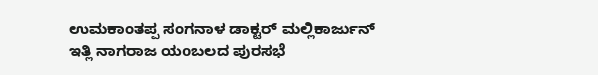ಉಮಕಾಂತಪ್ಪ ಸಂಗನಾಳ ಡಾಕ್ಟರ್ ಮಲ್ಲಿಕಾರ್ಜುನ್ ಇತ್ಲಿ ನಾಗರಾಜ ಯoಬಲದ ಪುರಸಭೆ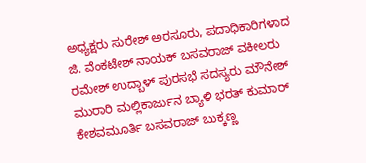ಅಧ್ಯಕ್ಷರು ಸುರೇಶ್ ಅರಸೂರು, ಪದಾಧಿಕಾರಿಗಳಾದ ಜಿ. ವೆಂಕಟೇಶ್ ನಾಯಕ್ ಬಸವರಾಜ್ ವಕೀಲರು ರಮೇಶ್ ಉದ್ಬಾಳ್ ಪುರಸಭೆ ಸದಸ್ಯರು ಮೌನೇಶ್ ಮುರಾರಿ ಮಲ್ಲಿಕಾರ್ಜುನ ಬ್ಯಾಳಿ ಭರತ್ ಕುಮಾರ್ ಕೇಶವಮೂರ್ತಿ ಬಸವರಾಜ್ ಬುಕ್ಕಣ್ಣ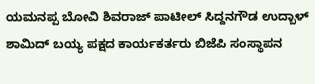ಯಮನಪ್ಪ ಬೋವಿ ಶಿವರಾಜ್ ಪಾಟೀಲ್ ಸಿದ್ದನಗೌಡ ಉದ್ಬಾಳ್ ಶಾಮಿದ್ ಬಯ್ಯ ಪಕ್ಷದ ಕಾರ್ಯಕರ್ತರು ಬಿಜೆಪಿ ಸಂಸ್ಥಾಪನ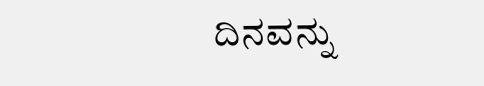ದಿನವನ್ನು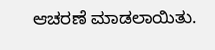ಆಚರಣೆ ಮಾಡಲಾಯಿತು.